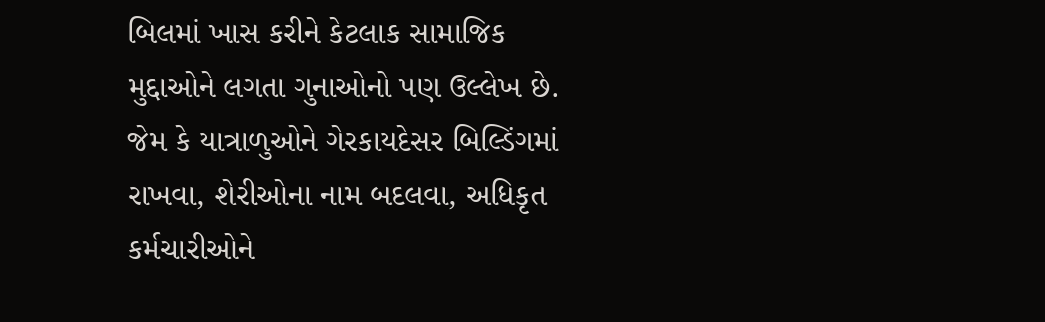બિલમાં ખાસ કરીને કેટલાક સામાજિક મુદ્દાઓને લગતા ગુનાઓનો પણ ઉલ્લેખ છે. જેમ કે યાત્રાળુઓને ગેરકાયદેસર બિલ્ડિંગમાં રાખવા, શેરીઓના નામ બદલવા, અધિકૃત કર્મચારીઓને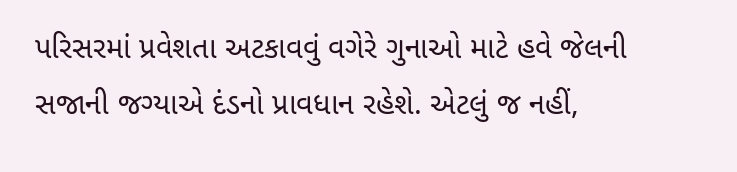પરિસરમાં પ્રવેશતા અટકાવવું વગેરે ગુનાઓ માટે હવે જેલની સજાની જગ્યાએ દંડનો પ્રાવધાન રહેશે. એટલું જ નહીં,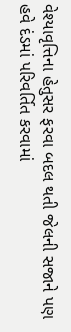વેશ્યાવૃત્તિના હેતુસર ફરવા બદલ થતી જેલની સજાને પણ હવે દંડમાં પરિવર્તિત કરવામાં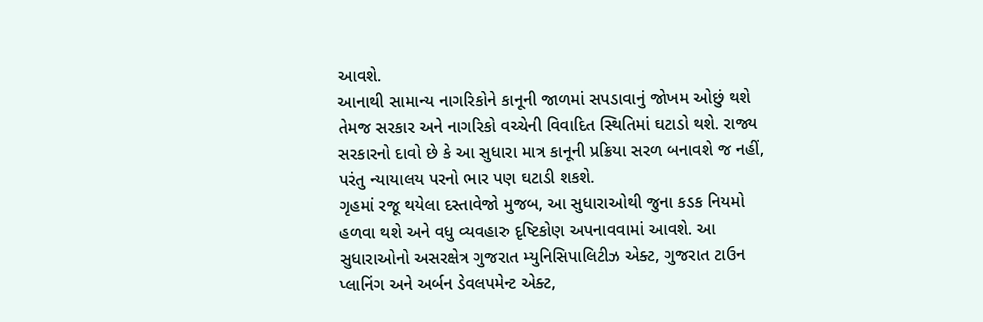આવશે.
આનાથી સામાન્ય નાગરિકોને કાનૂની જાળમાં સપડાવાનું જોખમ ઓછું થશે તેમજ સરકાર અને નાગરિકો વચ્ચેની વિવાદિત સ્થિતિમાં ઘટાડો થશે. રાજ્ય સરકારનો દાવો છે કે આ સુધારા માત્ર કાનૂની પ્રક્રિયા સરળ બનાવશે જ નહીં, પરંતુ ન્યાયાલય પરનો ભાર પણ ઘટાડી શકશે.
ગૃહમાં રજૂ થયેલા દસ્તાવેજો મુજબ, આ સુધારાઓથી જુના કડક નિયમો હળવા થશે અને વધુ વ્યવહારુ દૃષ્ટિકોણ અપનાવવામાં આવશે. આ સુધારાઓનો અસરક્ષેત્ર ગુજરાત મ્યુનિસિપાલિટીઝ એક્ટ, ગુજરાત ટાઉન પ્લાનિંગ અને અર્બન ડેવલપમેન્ટ એક્ટ,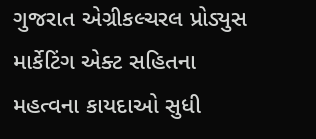ગુજરાત એગ્રીકલ્ચરલ પ્રોડ્યુસ માર્કેટિંગ એક્ટ સહિતના મહત્વના કાયદાઓ સુધી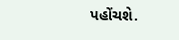પહોંચશે.